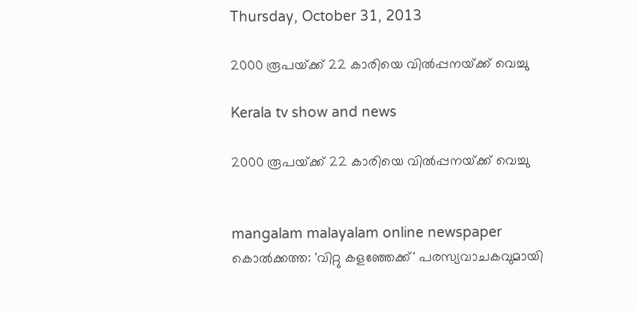Thursday, October 31, 2013

2000 രൂപയ്‌ക്ക് 22 കാരിയെ വില്‍പ്പനയ്‌ക്ക് വെച്ചു

Kerala tv show and news

2000 രൂപയ്‌ക്ക് 22 കാരിയെ വില്‍പ്പനയ്‌ക്ക് വെച്ചു


mangalam malayalam online newspaper
കൊല്‍ക്കത്ത: 'വിറ്റു കളഞ്ഞേക്ക്‌' പരസ്യവാചകവുമായി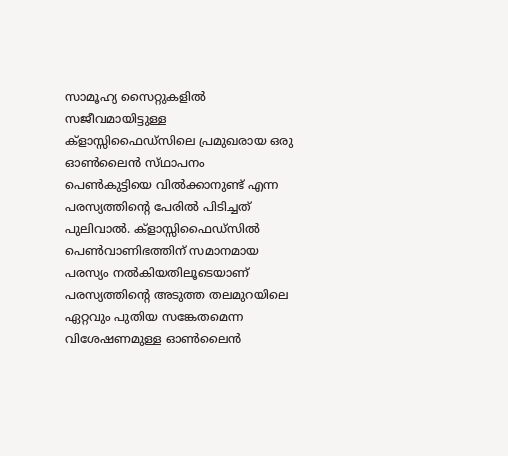സാമൂഹ്യ സൈറ്റുകളില്‍ സജീവമായിട്ടുള്ള ക്‌ളാസ്സിഫൈഡ്‌സിലെ പ്രമുഖരായ ഒരു ഓണ്‍ലൈന്‍ സ്‌ഥാപനം പെണ്‍കുട്ടിയെ വില്‍ക്കാനുണ്ട്‌ എന്ന പരസ്യത്തിന്റെ പേരില്‍ പിടിച്ചത്‌ പുലിവാല്‍. ക്‌ളാസ്സിഫൈഡ്‌സില്‍ പെണ്‍വാണിഭത്തിന്‌ സമാനമായ പരസ്യം നല്‍കിയതിലൂടെയാണ്‌ പരസ്യത്തിന്റെ അടുത്ത തലമുറയിലെ ഏറ്റവും പുതിയ സങ്കേതമെന്ന വിശേഷണമുള്ള ഓണ്‍ലൈന്‍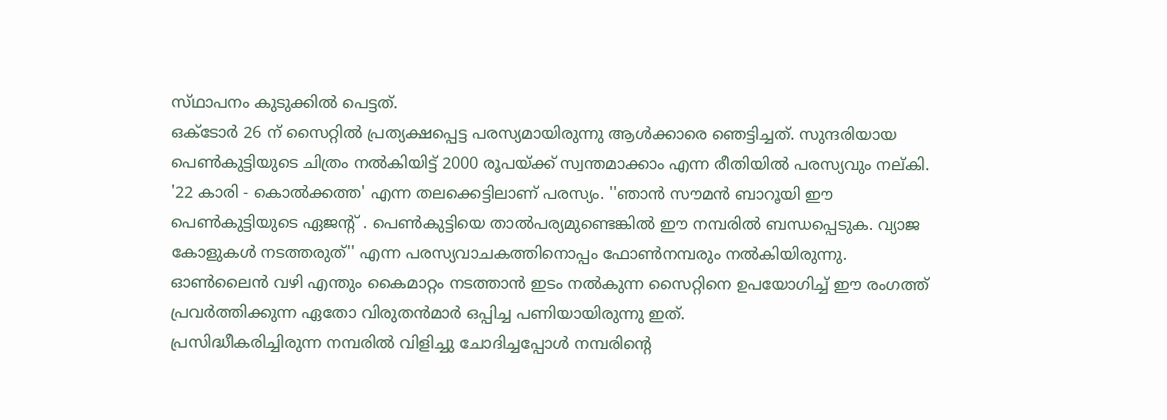സ്‌ഥാപനം കുടുക്കില്‍ പെട്ടത്‌.
ഒക്‌ടോര്‍ 26 ന്‌ സൈറ്റില്‍ പ്രത്യക്ഷപ്പെട്ട പരസ്യമായിരുന്നു ആള്‍ക്കാരെ ഞെട്ടിച്ചത്‌. സുന്ദരിയായ പെണ്‍കുട്ടിയുടെ ചിത്രം നല്‍കിയിട്ട്‌ 2000 രൂപയ്‌ക്ക് സ്വന്തമാക്കാം എന്ന രീതിയില്‍ പരസ്യവും നല്‌കി. '22 കാരി - കൊല്‍ക്കത്ത' എന്ന തലക്കെട്ടിലാണ്‌ പരസ്യം. ''ഞാന്‍ സൗമന്‍ ബാറൂയി ഈ പെണ്‍കുട്ടിയുടെ ഏജന്റ്‌ . പെണ്‍കുട്ടിയെ താല്‍പര്യമുണ്ടെങ്കില്‍ ഈ നമ്പരില്‍ ബന്ധപ്പെടുക. വ്യാജ കോളുകള്‍ നടത്തരുത്‌'' എന്ന പരസ്യവാചകത്തിനൊപ്പം ഫോണ്‍നമ്പരും നല്‍കിയിരുന്നു. ഓണ്‍ലൈന്‍ വഴി എന്തും കൈമാറ്റം നടത്താന്‍ ഇടം നല്‍കുന്ന സൈറ്റിനെ ഉപയോഗിച്ച്‌ ഈ രംഗത്ത്‌ പ്രവര്‍ത്തിക്കുന്ന ഏതോ വിരുതന്‍മാര്‍ ഒപ്പിച്ച പണിയായിരുന്നു ഇത്‌.
പ്രസിദ്ധീകരിച്ചിരുന്ന നമ്പരില്‍ വിളിച്ചു ചോദിച്ചപ്പോള്‍ നമ്പരിന്റെ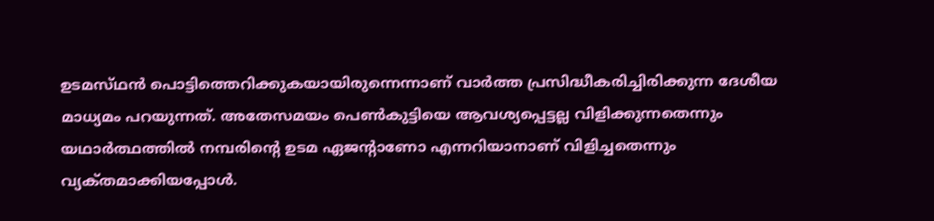ഉടമസ്‌ഥന്‍ പൊട്ടിത്തെറിക്കുകയായിരുന്നെന്നാണ്‌ വാര്‍ത്ത പ്രസിദ്ധീകരിച്ചിരിക്കുന്ന ദേശീയ മാധ്യമം പറയുന്നത്‌. അതേസമയം പെണ്‍കുട്ടിയെ ആവശ്യപ്പെട്ടല്ല വിളിക്കുന്നതെന്നും യഥാര്‍ത്ഥത്തില്‍ നമ്പരിന്റെ ഉടമ ഏജന്റാണോ എന്നറിയാനാണ്‌ വിളിച്ചതെന്നും വ്യക്‌തമാക്കിയപ്പോള്‍.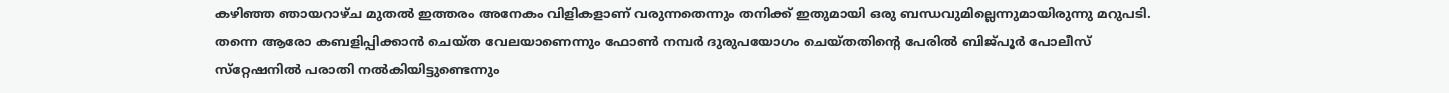കഴിഞ്ഞ ഞായറാഴ്‌ച മുതല്‍ ഇത്തരം അനേകം വിളികളാണ്‌ വരുന്നതെന്നും തനിക്ക്‌ ഇതുമായി ഒരു ബന്ധവുമില്ലെന്നുമായിരുന്നു മറുപടി.
തന്നെ ആരോ കബളിപ്പിക്കാന്‍ ചെയ്‌ത വേലയാണെന്നും ഫോണ്‍ നമ്പര്‍ ദുരുപയോഗം ചെയ്‌തതിന്റെ പേരില്‍ ബിജ്‌പൂര്‍ പോലീസ്‌ സ്‌റ്റേഷനില്‍ പരാതി നല്‍കിയിട്ടുണ്ടെന്നും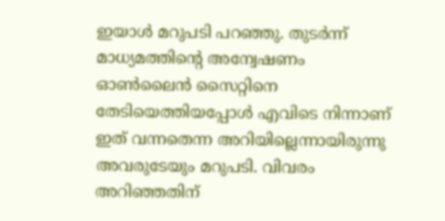ഇയാള്‍ മറുപടി പറഞ്ഞു. തുടര്‍ന്ന്‌ മാധ്യമത്തിന്റെ അന്വേഷണം ഓണ്‍ലൈന്‍ സൈറ്റിനെ തേടിയെത്തിയപ്പോള്‍ എവിടെ നിന്നാണ്‌ ഇത്‌ വന്നതെന്ന അറിയില്ലെന്നായിരുന്നു അവരുടേയും മറുപടി. വിവരം അറിഞ്ഞതിന്‌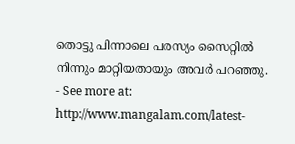തൊട്ടു പിന്നാലെ പരസ്യം സൈറ്റില്‍ നിന്നും മാറ്റിയതായും അവര്‍ പറഞ്ഞു.
- See more at: http://www.mangalam.com/latest-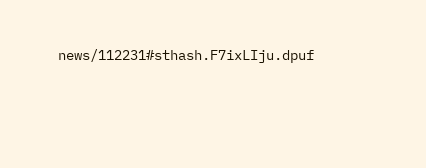news/112231#sthash.F7ixLIju.dpuf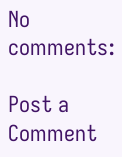No comments:

Post a Comment